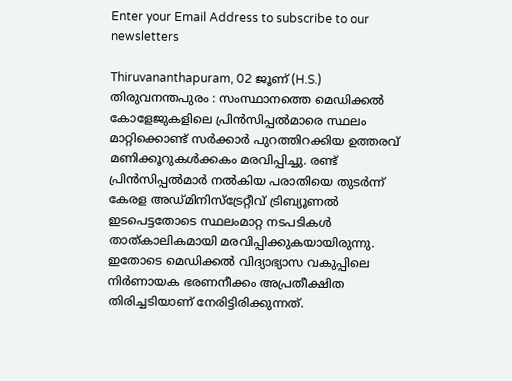Enter your Email Address to subscribe to our newsletters

Thiruvananthapuram, 02 ജൂണ് (H.S.)
തിരുവനന്തപുരം : സംസ്ഥാനത്തെ മെഡിക്കൽ കോളേജുകളിലെ പ്രിൻസിപ്പൽമാരെ സ്ഥലം മാറ്റിക്കൊണ്ട് സർക്കാർ പുറത്തിറക്കിയ ഉത്തരവ് മണിക്കൂറുകൾക്കകം മരവിപ്പിച്ചു. രണ്ട് പ്രിൻസിപ്പൽമാർ നൽകിയ പരാതിയെ തുടർന്ന് കേരള അഡ്മിനിസ്ട്രേറ്റീവ് ട്രിബ്യൂണൽ ഇടപെട്ടതോടെ സ്ഥലംമാറ്റ നടപടികൾ താത്കാലികമായി മരവിപ്പിക്കുകയായിരുന്നു. ഇതോടെ മെഡിക്കൽ വിദ്യാഭ്യാസ വകുപ്പിലെ നിർണായക ഭരണനീക്കം അപ്രതീക്ഷിത തിരിച്ചടിയാണ് നേരിട്ടിരിക്കുന്നത്.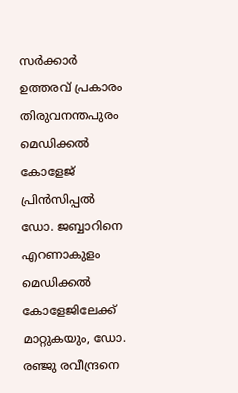സർക്കാർ ഉത്തരവ് പ്രകാരം തിരുവനന്തപുരം മെഡിക്കൽ കോളേജ് പ്രിൻസിപ്പൽ ഡോ. ജബ്ബാറിനെ എറണാകുളം മെഡിക്കൽ കോളേജിലേക്ക് മാറ്റുകയും, ഡോ. രഞ്ജു രവീന്ദ്രനെ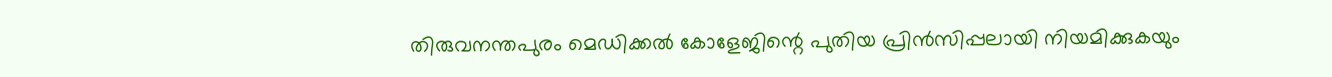തിരുവനന്തപുരം മെഡിക്കൽ കോളേജിന്റെ പുതിയ പ്രിൻസിപ്പലായി നിയമിക്കുകയും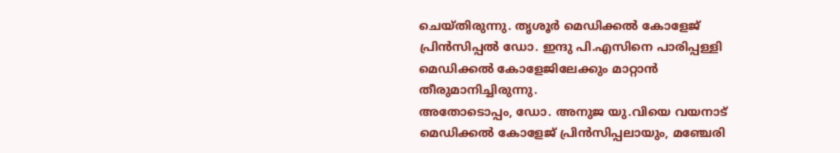ചെയ്തിരുന്നു. തൃശൂർ മെഡിക്കൽ കോളേജ് പ്രിൻസിപ്പൽ ഡോ. ഇന്ദു പി.എസിനെ പാരിപ്പള്ളി മെഡിക്കൽ കോളേജിലേക്കും മാറ്റാൻ തീരുമാനിച്ചിരുന്നു.
അതോടൊപ്പം, ഡോ. അനുജ യു.വിയെ വയനാട് മെഡിക്കൽ കോളേജ് പ്രിൻസിപ്പലായും, മഞ്ചേരി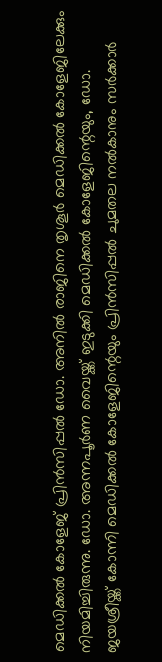മെഡിക്കൽ കോളേജ് പ്രിൻസിപ്പൽ ഡോ. അനിൽ രാജിനെ തൃശൂർ മെഡിക്കൽ കോളേജിലേക്കും നിയമിച്ചിരുന്നു. ഡോ. അന്നപൂർണ വൈയ്ക്ക് ഇടുക്കി മെഡിക്കൽ കോളേജിന്റെയും, ഡോ. ജയശ്രീയ്ക്ക് കോന്നി മെഡിക്കൽ കോളേജിന്റെയും പ്രിൻസിപ്പൽ ചുമതല നൽകാനും സർക്കാർ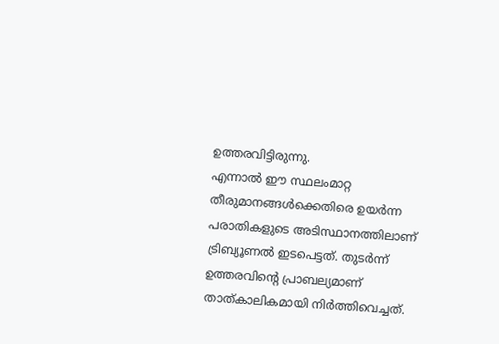ഉത്തരവിട്ടിരുന്നു.
എന്നാൽ ഈ സ്ഥലംമാറ്റ തീരുമാനങ്ങൾക്കെതിരെ ഉയർന്ന പരാതികളുടെ അടിസ്ഥാനത്തിലാണ് ട്രിബ്യൂണൽ ഇടപെട്ടത്. തുടർന്ന് ഉത്തരവിന്റെ പ്രാബല്യമാണ് താത്കാലികമായി നിർത്തിവെച്ചത്.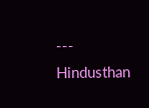---
Hindusthan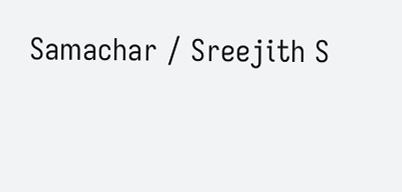Samachar / Sreejith S